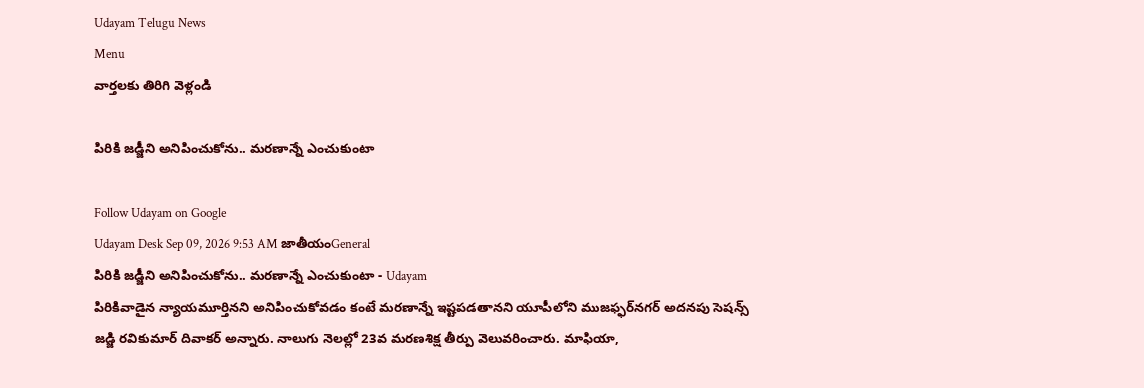Udayam Telugu News
Menu
వార్తలకు తిరిగి వెళ్లండి

పిరికి జడ్జీని అనిపించుకోను.. మరణాన్నే ఎంచుకుంటా

Follow Udayam on Google
Udayam Desk Sep 09, 2026 9:53 AM జాతీయంGeneral
పిరికి జడ్జీని అనిపించుకోను.. మరణాన్నే ఎంచుకుంటా - Udayam
పిరికివాడైన న్యాయమూర్తినని అనిపించుకోవడం కంటే మరణాన్నే ఇష్టపడతానని యూపీలోని ముజఫ్ఫర్‌నగర్‌ అదనపు సెషన్స్‌ జడ్జి రవికుమార్‌ దివాకర్‌ అన్నారు. నాలుగు నెలల్లో 23వ మరణశిక్ష తీర్పు వెలువరించారు. మాఫియా,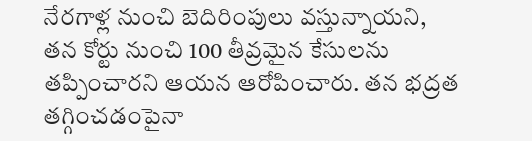నేరగాళ్ల నుంచి బెదిరింపులు వస్తున్నాయని, తన కోర్టు నుంచి 100 తీవ్రమైన కేసులను తప్పించారని ఆయన ఆరోపించారు. తన భద్రత తగ్గించడంపైనా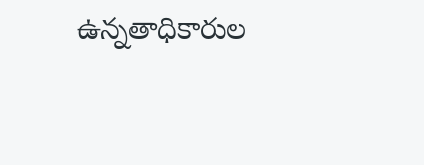ఉన్నతాధికారుల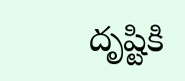దృష్టికి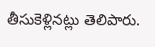తీసుకెళ్లినట్లు తెలిపారు.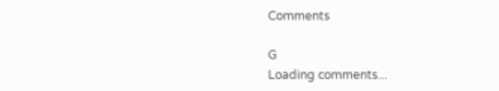Comments

G
Loading comments...